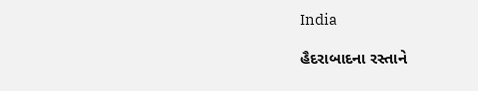India

હૈદરાબાદના રસ્તાને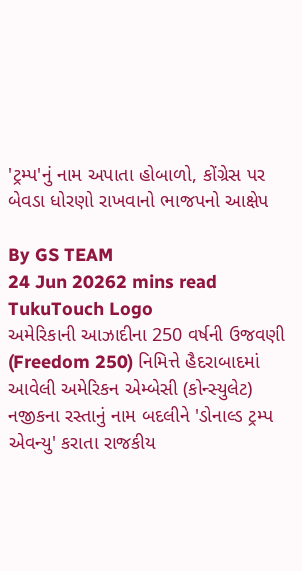'ટ્રમ્પ'નું નામ અપાતા હોબાળો, કોંગ્રેસ પર બેવડા ધોરણો રાખવાનો ભાજપનો આક્ષેપ

By GS TEAM
24 Jun 20262 mins read
TukuTouch Logo
અમેરિકાની આઝાદીના 250 વર્ષની ઉજવણી (Freedom 250) નિમિત્તે હૈદરાબાદમાં આવેલી અમેરિકન એમ્બેસી (કોન્સ્યુલેટ) નજીકના રસ્તાનું નામ બદલીને 'ડોનાલ્ડ ટ્રમ્પ એવન્યુ' કરાતા રાજકીય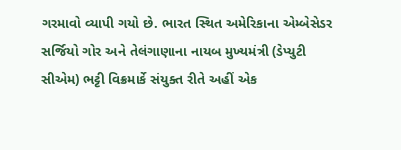ગરમાવો વ્યાપી ગયો છે. ભારત સ્થિત અમેરિકાના એમ્બેસેડર સર્જિયો ગોર અને તેલંગાણાના નાયબ મુખ્યમંત્રી (ડેપ્યુટી સીએમ) ભટ્ટી વિક્રમાર્કે સંયુક્ત રીતે અહીં એક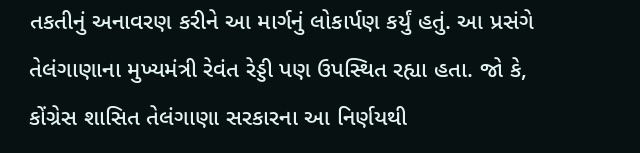તકતીનું અનાવરણ કરીને આ માર્ગનું લોકાર્પણ કર્યું હતું. આ પ્રસંગે તેલંગાણાના મુખ્યમંત્રી રેવંત રેડ્ડી પણ ઉપસ્થિત રહ્યા હતા. જો કે, કોંગ્રેસ શાસિત તેલંગાણા સરકારના આ નિર્ણયથી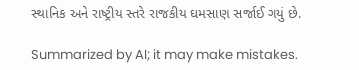સ્થાનિક અને રાષ્ટ્રીય સ્તરે રાજકીય ઘમસાણ સર્જાઈ ગયું છે.

Summarized by AI; it may make mistakes.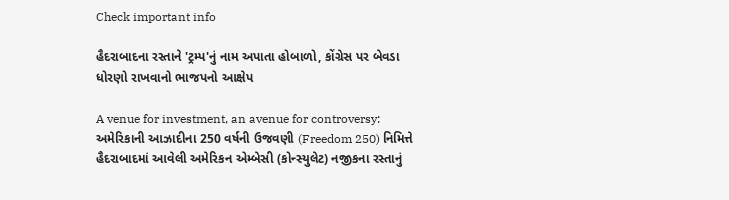Check important info

હૈદરાબાદના રસ્તાને 'ટ્રમ્પ'નું નામ અપાતા હોબાળો, કોંગ્રેસ પર બેવડા ધોરણો રાખવાનો ભાજપનો આક્ષેપ

A venue for investment, an avenue for controversy: અમેરિકાની આઝાદીના 250 વર્ષની ઉજવણી (Freedom 250) નિમિત્તે હૈદરાબાદમાં આવેલી અમેરિકન એમ્બેસી (કોન્સ્યુલેટ) નજીકના રસ્તાનું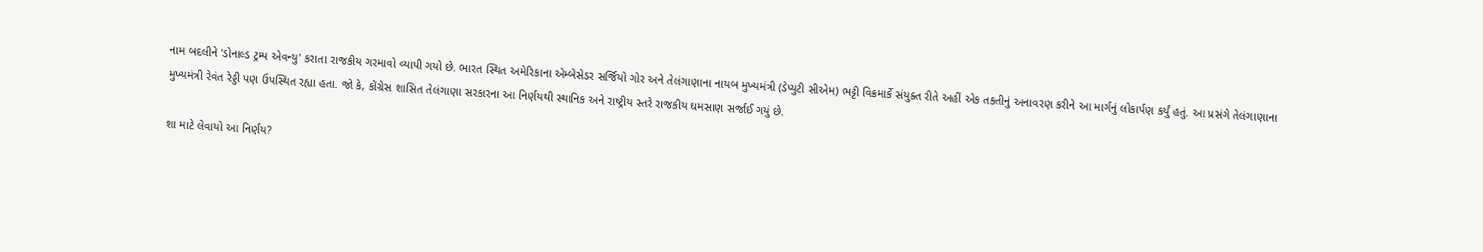નામ બદલીને 'ડોનાલ્ડ ટ્રમ્પ એવન્યુ' કરાતા રાજકીય ગરમાવો વ્યાપી ગયો છે. ભારત સ્થિત અમેરિકાના એમ્બેસેડર સર્જિયો ગોર અને તેલંગાણાના નાયબ મુખ્યમંત્રી (ડેપ્યુટી સીએમ) ભટ્ટી વિક્રમાર્કે સંયુક્ત રીતે અહીં એક તકતીનું અનાવરણ કરીને આ માર્ગનું લોકાર્પણ કર્યું હતું. આ પ્રસંગે તેલંગાણાના મુખ્યમંત્રી રેવંત રેડ્ડી પણ ઉપસ્થિત રહ્યા હતા. જો કે, કોંગ્રેસ શાસિત તેલંગાણા સરકારના આ નિર્ણયથી સ્થાનિક અને રાષ્ટ્રીય સ્તરે રાજકીય ઘમસાણ સર્જાઈ ગયું છે.

શા માટે લેવાયો આ નિર્ણય?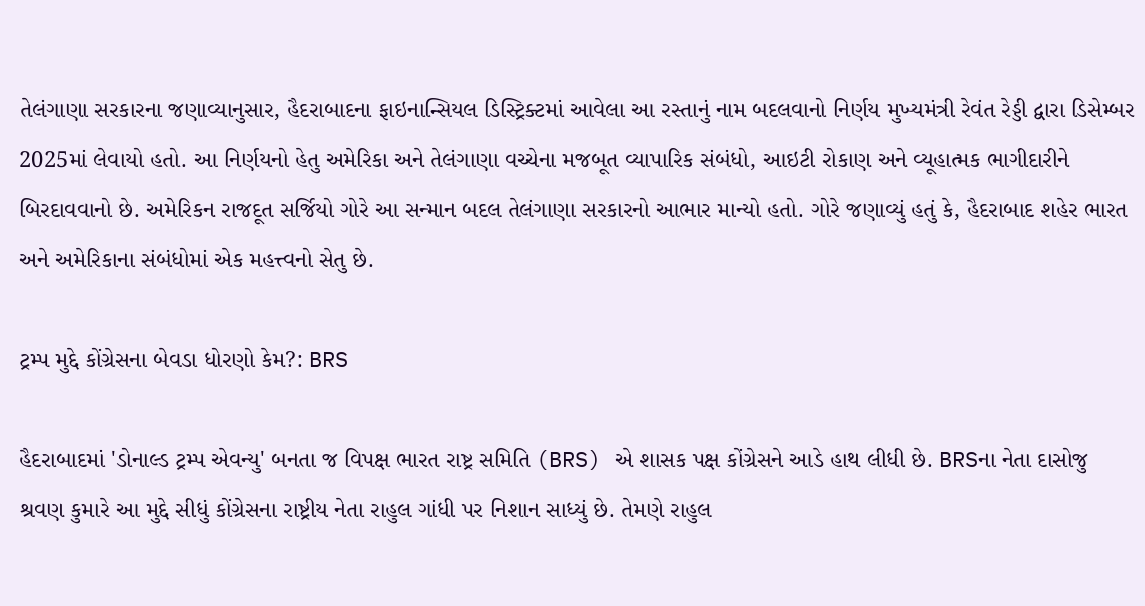તેલંગાણા સરકારના જણાવ્યાનુસાર, હૈદરાબાદના ફાઇનાન્સિયલ ડિસ્ટ્રિક્ટમાં આવેલા આ રસ્તાનું નામ બદલવાનો નિર્ણય મુખ્યમંત્રી રેવંત રેડ્ડી દ્વારા ડિસેમ્બર 2025માં લેવાયો હતો. આ નિર્ણયનો હેતુ અમેરિકા અને તેલંગાણા વચ્ચેના મજબૂત વ્યાપારિક સંબંધો, આઇટી રોકાણ અને વ્યૂહાત્મક ભાગીદારીને બિરદાવવાનો છે. અમેરિકન રાજદૂત સર્જિયો ગોરે આ સન્માન બદલ તેલંગાણા સરકારનો આભાર માન્યો હતો. ગોરે જણાવ્યું હતું કે, હૈદરાબાદ શહેર ભારત અને અમેરિકાના સંબંધોમાં એક મહત્ત્વનો સેતુ છે.

ટ્રમ્પ મુદ્દે કોંગ્રેસના બેવડા ધોરણો કેમ?: BRS

હૈદરાબાદમાં 'ડોનાલ્ડ ટ્રમ્પ એવન્યુ' બનતા જ વિપક્ષ ભારત રાષ્ટ્ર સમિતિ (BRS) એ શાસક પક્ષ કોંગ્રેસને આડે હાથ લીધી છે. BRSના નેતા દાસોજુ શ્રવણ કુમારે આ મુદ્દે સીધું કોંગ્રેસના રાષ્ટ્રીય નેતા રાહુલ ગાંધી પર નિશાન સાધ્યું છે. તેમણે રાહુલ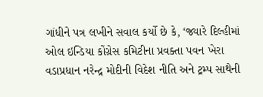ગાંધીને પત્ર લખીને સવાલ કર્યો છે કે, ‘જ્યારે દિલ્હીમાં ઓલ ઇન્ડિયા કોંગ્રેસ કમિટીના પ્રવક્તા પવન ખેરા વડાપ્રધાન નરેન્દ્ર મોદીની વિદેશ નીતિ અને ટ્રમ્પ સાથેની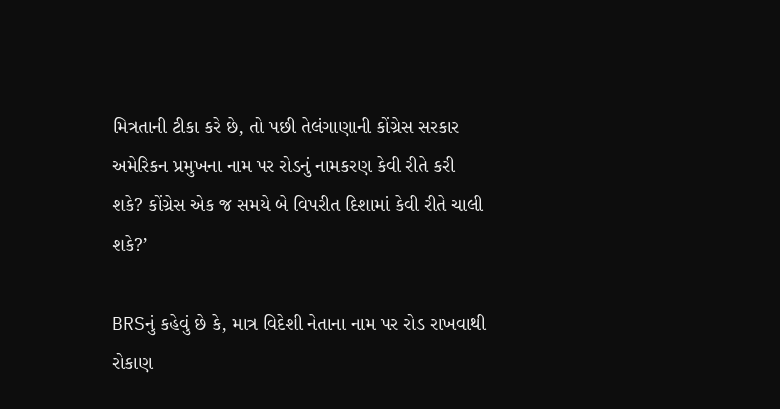મિત્રતાની ટીકા કરે છે, તો પછી તેલંગાણાની કોંગ્રેસ સરકાર અમેરિકન પ્રમુખના નામ પર રોડનું નામકરણ કેવી રીતે કરી શકે? કોંગ્રેસ એક જ સમયે બે વિપરીત દિશામાં કેવી રીતે ચાલી શકે?’

BRSનું કહેવું છે કે, માત્ર વિદેશી નેતાના નામ પર રોડ રાખવાથી રોકાણ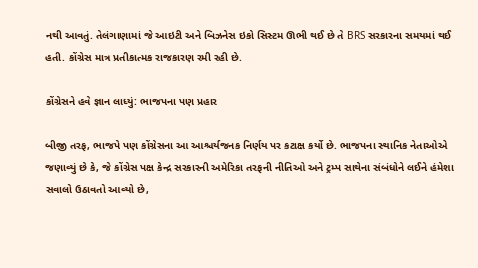નથી આવતું. તેલંગાણામાં જે આઇટી અને બિઝનેસ ઇકો સિસ્ટમ ઊભી થઈ છે તે BRS સરકારના સમયમાં થઈ હતી. કોંગ્રેસ માત્ર પ્રતીકાત્મક રાજકારણ રમી રહી છે.

કોંગ્રેસને હવે જ્ઞાન લાધ્યું: ભાજપના પણ પ્રહાર

બીજી તરફ, ભાજપે પણ કોંગ્રેસના આ આશ્ચર્યજનક નિર્ણય પર કટાક્ષ કર્યો છે. ભાજપના સ્થાનિક નેતાઓએ જણાવ્યું છે કે, જે કોંગ્રેસ પક્ષ કેન્દ્ર સરકારની અમેરિકા તરફની નીતિઓ અને ટ્રમ્પ સાથેના સંબંધોને લઈને હંમેશા સવાલો ઉઠાવતો આવ્યો છે,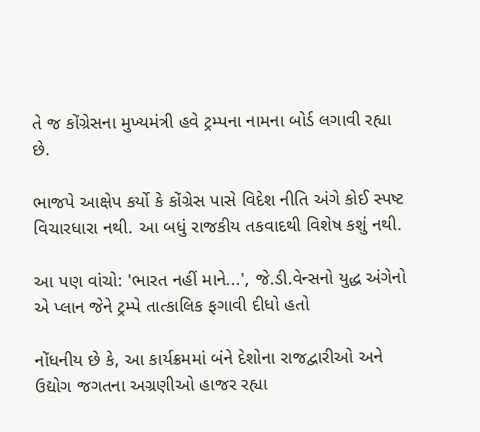તે જ કોંગ્રેસના મુખ્યમંત્રી હવે ટ્રમ્પના નામના બોર્ડ લગાવી રહ્યા છે.

ભાજપે આક્ષેપ કર્યો કે કોંગ્રેસ પાસે વિદેશ નીતિ અંગે કોઈ સ્પષ્ટ વિચારધારા નથી. આ બધું રાજકીય તકવાદથી વિશેષ કશું નથી.

આ પણ વાંચો: 'ભારત નહીં માને...', જે.ડી.વેન્સનો યુદ્ધ અંગેનો એ પ્લાન જેને ટ્રમ્પે તાત્કાલિક ફગાવી દીધો હતો

નોંધનીય છે કે, આ કાર્યક્રમમાં બંને દેશોના રાજદ્વારીઓ અને ઉદ્યોગ જગતના અગ્રણીઓ હાજર રહ્યા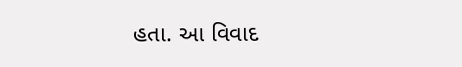હતા. આ વિવાદ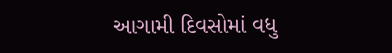આગામી દિવસોમાં વધુ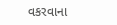વકરવાના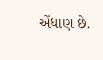એંધાણ છે.